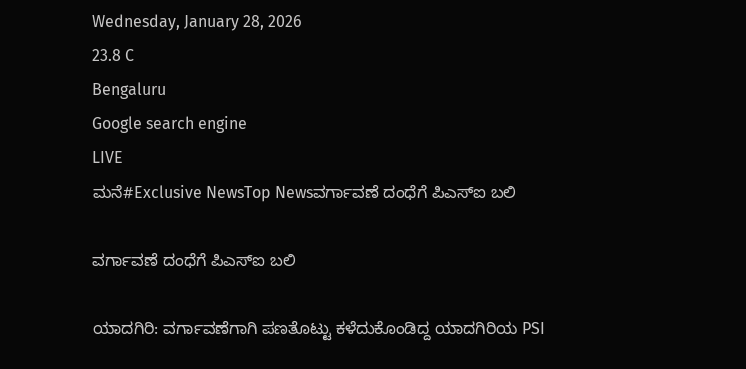Wednesday, January 28, 2026
23.8 C
Bengaluru
Google search engine
LIVE
ಮನೆ#Exclusive NewsTop Newsವರ್ಗಾವಣೆ ದಂಧೆಗೆ ಪಿಎಸ್ಐ ಬಲಿ

ವರ್ಗಾವಣೆ ದಂಧೆಗೆ ಪಿಎಸ್ಐ ಬಲಿ

ಯಾದಗಿರಿ: ವರ್ಗಾವಣೆಗಾಗಿ ಪಣತೊಟ್ಟು ಕಳೆದುಕೊಂಡಿದ್ದ ಯಾದಗಿರಿಯ PSI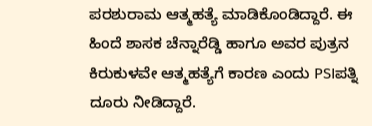ಪರಶುರಾಮ ಆತ್ಮಹತ್ಯೆ ಮಾಡಿಕೊಂಡಿದ್ದಾರೆ. ಈ ಹಿಂದೆ ಶಾಸಕ ಚೆನ್ನಾರೆಡ್ಡಿ ಹಾಗೂ ಅವರ ಪುತ್ರನ ಕಿರುಕುಳವೇ ಆತ್ಮಹತ್ಯೆಗೆ ಕಾರಣ ಎಂದು PSIಪತ್ನಿ ದೂರು ನೀಡಿದ್ದಾರೆ.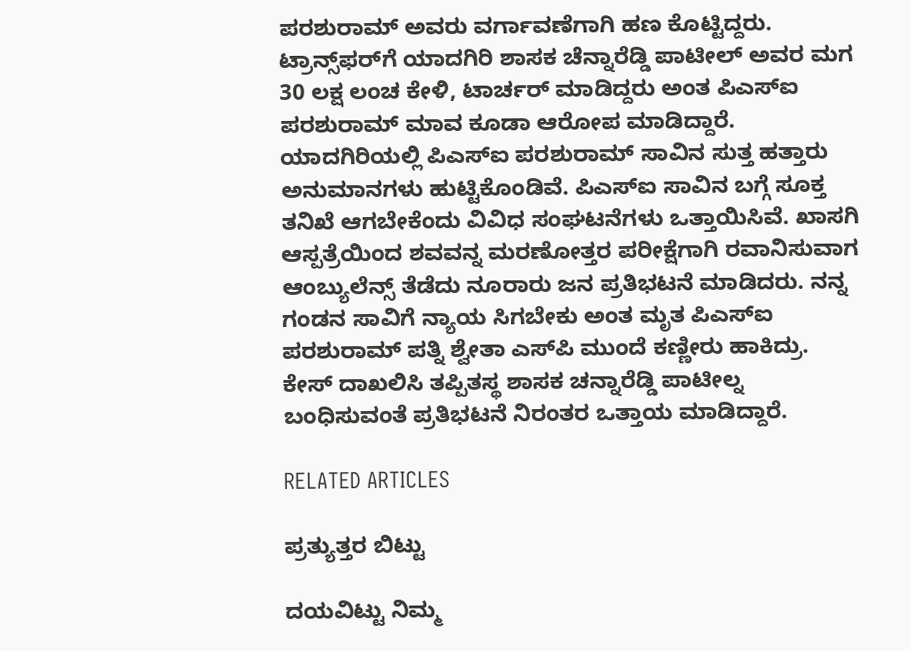ಪರಶುರಾಮ್ ಅವರು ವರ್ಗಾವಣೆಗಾಗಿ ಹಣ ಕೊಟ್ಟಿದ್ದರು. ಟ್ರಾನ್ಸ್‌ಫರ್‌‌ಗೆ ಯಾದಗಿರಿ ಶಾಸಕ ಚೆನ್ನಾರೆಡ್ಡಿ ಪಾಟೀಲ್‌ ಅವರ ಮಗ 30 ಲಕ್ಷ ಲಂಚ ಕೇಳಿ, ಟಾರ್ಚರ್ ಮಾಡಿದ್ದರು ಅಂತ ಪಿಎಸ್ಐ ಪರಶುರಾಮ್‌ ಮಾವ ಕೂಡಾ ಆರೋಪ ಮಾಡಿದ್ದಾರೆ.
ಯಾದಗಿರಿಯಲ್ಲಿ ಪಿಎಸ್ಐ ಪರಶುರಾಮ್‌ ಸಾವಿನ ಸುತ್ತ ಹತ್ತಾರು ಅನುಮಾನಗಳು ಹುಟ್ಟಿಕೊಂಡಿವೆ. ಪಿಎಸ್ಐ ಸಾವಿನ ಬಗ್ಗೆ ಸೂಕ್ತ ತನಿಖೆ ಆಗಬೇಕೆಂದು ವಿವಿಧ ಸಂಘಟನೆಗಳು ಒತ್ತಾಯಿಸಿವೆ. ಖಾಸಗಿ ಆಸ್ಪತ್ರೆಯಿಂದ ಶವವನ್ನ ಮರಣೋತ್ತರ ಪರೀಕ್ಷೆಗಾಗಿ ರವಾನಿಸುವಾಗ ಆಂಬ್ಯುಲೆನ್ಸ್‌ ತೆಡೆದು ನೂರಾರು ಜನ ಪ್ರತಿಭಟನೆ ಮಾಡಿದರು. ನನ್ನ ಗಂಡನ ಸಾವಿಗೆ‌ ನ್ಯಾಯ ಸಿಗಬೇಕು ಅಂತ ಮೃತ ಪಿಎಸ್ಐ ಪರಶುರಾಮ್‌ ಪತ್ನಿ ಶ್ವೇತಾ ಎಸ್‌‌ಪಿ ಮುಂದೆ ಕಣ್ಣೀರು ಹಾಕಿದ್ರು.
ಕೇಸ್ ದಾಖಲಿಸಿ ತಪ್ಪಿತಸ್ಥ ಶಾಸಕ ಚನ್ನಾರೆಡ್ಡಿ ಪಾಟೀಲ್ನ ಬಂಧಿಸುವಂತೆ ಪ್ರತಿಭಟನೆ ನಿರಂತರ ಒತ್ತಾಯ ಮಾಡಿದ್ದಾರೆ.

RELATED ARTICLES

ಪ್ರತ್ಯುತ್ತರ ಬಿಟ್ಟು

ದಯವಿಟ್ಟು ನಿಮ್ಮ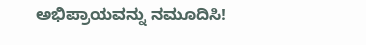ಅಭಿಪ್ರಾಯವನ್ನು ನಮೂದಿಸಿ!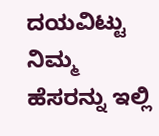ದಯವಿಟ್ಟು ನಿಮ್ಮ ಹೆಸರನ್ನು ಇಲ್ಲಿ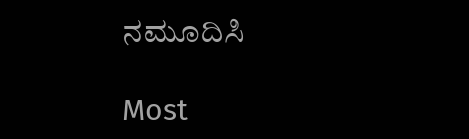ನಮೂದಿಸಿ

Most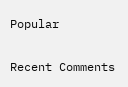Popular

Recent Comments